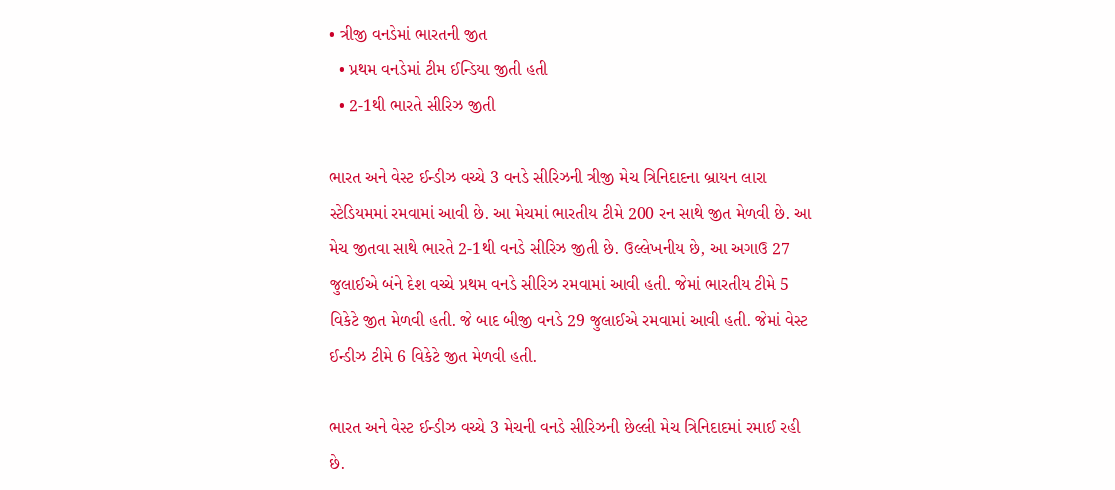• ત્રીજી વનડેમાં ભારતની જીત
  • પ્રથમ વનડેમાં ટીમ ઈન્ડિયા જીતી હતી
  • 2-1થી ભારતે સીરિઝ જીતી

ભારત અને વેસ્ટ ઈન્ડીઝ વચ્ચે 3 વનડે સીરિઝની ત્રીજી મેચ ત્રિનિદાદના બ્રાયન લારા સ્ટેડિયમમાં રમવામાં આવી છે. આ મેચમાં ભારતીય ટીમે 200 રન સાથે જીત મેળવી છે. આ મેચ જીતવા સાથે ભારતે 2-1થી વનડે સીરિઝ જીતી છે. ઉલ્લેખનીય છે, આ અગાઉ 27 જુલાઈએ બંને દેશ વચ્ચે પ્રથમ વનડે સીરિઝ રમવામાં આવી હતી. જેમાં ભારતીય ટીમે 5 વિકેટે જીત મેળવી હતી. જે બાદ બીજી વનડે 29 જુલાઈએ રમવામાં આવી હતી. જેમાં વેસ્ટ ઈન્ડીઝ ટીમે 6 વિકેટે જીત મેળવી હતી.

ભારત અને વેસ્ટ ઈન્ડીઝ વચ્ચે 3 મેચની વનડે સીરિઝની છેલ્લી મેચ ત્રિનિદાદમાં રમાઈ રહી છે.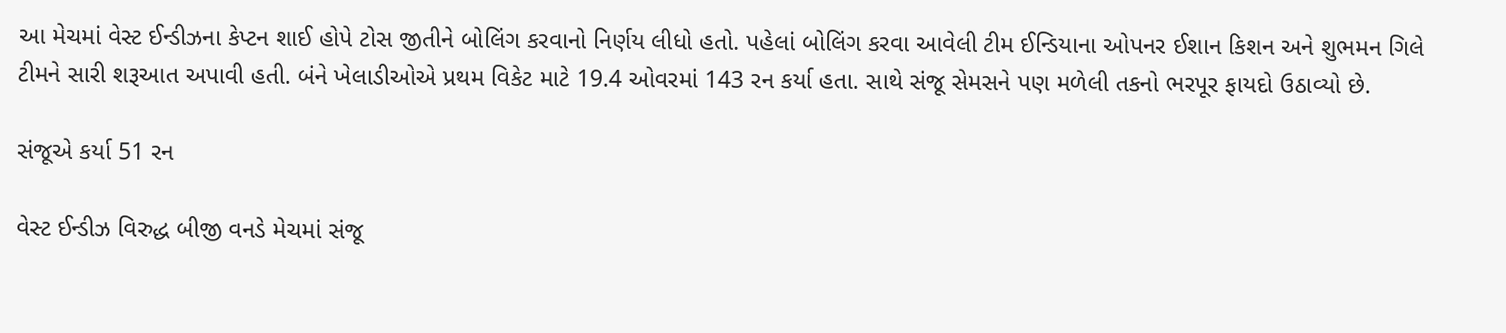આ મેચમાં વેસ્ટ ઈન્ડીઝના કેપ્ટન શાઈ હોપે ટોસ જીતીને બોલિંગ કરવાનો નિર્ણય લીધો હતો. પહેલાં બોલિંગ કરવા આવેલી ટીમ ઈન્ડિયાના ઓપનર ઈશાન કિશન અને શુભમન ગિલે ટીમને સારી શરૂઆત અપાવી હતી. બંને ખેલાડીઓએ પ્રથમ વિકેટ માટે 19.4 ઓવરમાં 143 રન કર્યા હતા. સાથે સંજૂ સેમસને પણ મળેલી તકનો ભરપૂર ફાયદો ઉઠાવ્યો છે.

સંજૂએ કર્યા 51 રન

વેસ્ટ ઈન્ડીઝ વિરુદ્ધ બીજી વનડે મેચમાં સંજૂ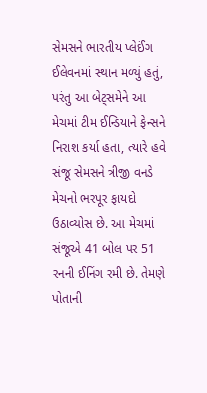સેમસને ભારતીય પ્લેઈંગ ઈલેવનમાં સ્થાન મળ્યું હતું, પરંતુ આ બેટ્સમેને આ મેચમાં ટીમ ઈન્ડિયાને ફેન્સને નિરાશ કર્યા હતા, ત્યારે હવે સંજૂ સેમસને ત્રીજી વનડે મેચનો ભરપૂર ફાયદો ઉઠાવ્યોસ છે. આ મેચમાં સંજૂએ 41 બોલ પર 51 રનની ઈનિંગ રમી છે. તેમણે પોતાની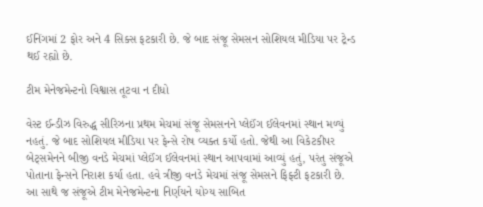ઈનિંગમાં 2 ફોર અને 4 સિક્સ ફટકારી છે. જે બાદ સંજૂ સેમસન સોશિયલ મીડિયા પર ટ્રેન્ડ થઈ રહ્યો છે.

ટીમ મેનેજમેન્ટનો વિશ્વાસ તૂટવા ન દીધો

વેસ્ટ ઈન્ડીઝ વિરુદ્ધ સીરિઝના પ્રથમ મેચમાં સંજૂ સેમસનને પ્લેઈંગ ઈલેવનમાં સ્થાન મળ્યું નહતું. જે બાદ સોશિયલ મીડિયા પર ફેન્સે રોષ વ્યક્ત કર્યો હતો. જેથી આ વિકેટકીપર બેટ્સમેનને બીજી વનડે મેચમાં પ્લેઈંગ ઈલેવનમાં સ્થાન આપવામાં આવ્યું હતું, પરંતુ સંજૂએ પોતાના ફેન્સને નિરાશ કર્યા હતા. હવે ત્રીજી વનડે મેચમાં સંજૂ સેમસને ફિફ્ટી ફટકારી છે. આ સાથે જ સંજૂએ ટીમ મેનેજમેન્ટના નિર્ણયને યોગ્ય સાબિત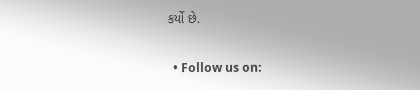કર્યો છે.

  • Follow us on: